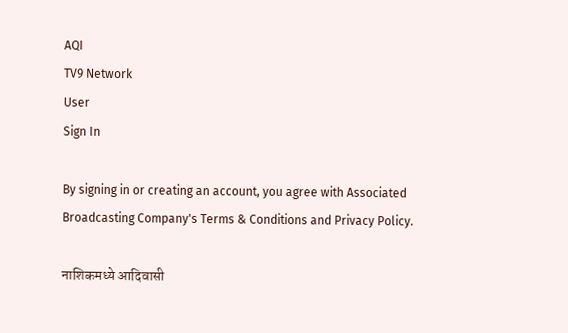AQI
TV9 Network
User
Sign In

By signing in or creating an account, you agree with Associated Broadcasting Company's Terms & Conditions and Privacy Policy.

नाशिकमध्ये आदिवासी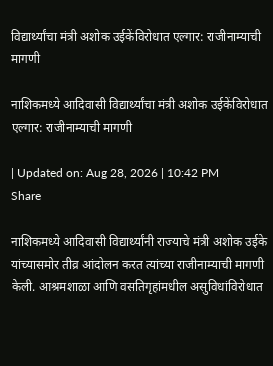विद्यार्थ्यांचा मंत्री अशोक उईकेंविरोधात एल्गार: राजीनाम्याची मागणी

नाशिकमध्ये आदिवासी विद्यार्थ्यांचा मंत्री अशोक उईकेंविरोधात एल्गार: राजीनाम्याची मागणी

| Updated on: Aug 28, 2026 | 10:42 PM
Share

नाशिकमध्ये आदिवासी विद्यार्थ्यांनी राज्याचे मंत्री अशोक उईके यांच्यासमोर तीव्र आंदोलन करत त्यांच्या राजीनाम्याची मागणी केली. आश्रमशाळा आणि वसतिगृहांमधील असुविधांविरोधात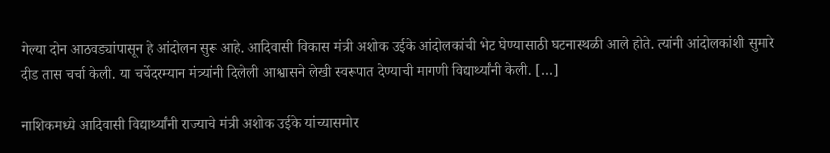गेल्या दोन आठवड्यांपासून हे आंदोलन सुरू आहे. आदिवासी विकास मंत्री अशोक उईके आंदोलकांची भेट घेण्यासाठी घटनास्थळी आले होते. त्यांनी आंदोलकांशी सुमारे दीड तास चर्चा केली. या चर्चेदरम्यान मंत्र्यांनी दिलेली आश्वासने लेखी स्वरूपात देण्याची मागणी विद्यार्थ्यांनी केली. […]

नाशिकमध्ये आदिवासी विद्यार्थ्यांनी राज्याचे मंत्री अशोक उईके यांच्यासमोर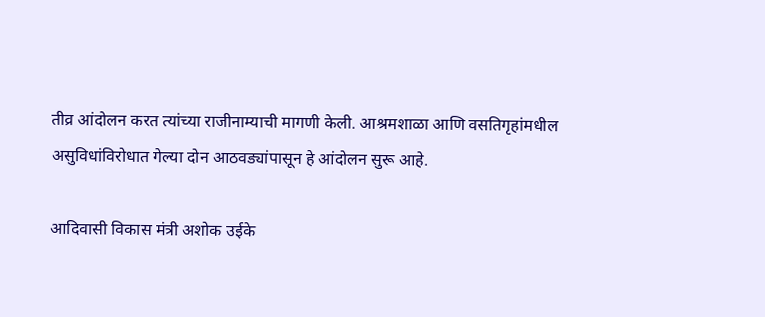तीव्र आंदोलन करत त्यांच्या राजीनाम्याची मागणी केली. आश्रमशाळा आणि वसतिगृहांमधील असुविधांविरोधात गेल्या दोन आठवड्यांपासून हे आंदोलन सुरू आहे.

आदिवासी विकास मंत्री अशोक उईके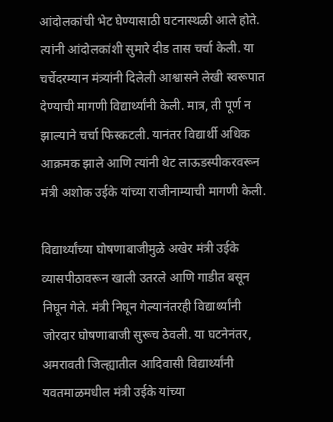आंदोलकांची भेट घेण्यासाठी घटनास्थळी आले होते. त्यांनी आंदोलकांशी सुमारे दीड तास चर्चा केली. या चर्चेदरम्यान मंत्र्यांनी दिलेली आश्वासने लेखी स्वरूपात देण्याची मागणी विद्यार्थ्यांनी केली. मात्र, ती पूर्ण न झाल्याने चर्चा फिस्कटली. यानंतर विद्यार्थी अधिक आक्रमक झाले आणि त्यांनी थेट लाऊडस्पीकरवरून मंत्री अशोक उईके यांच्या राजीनाम्याची मागणी केली.

विद्यार्थ्यांच्या घोषणाबाजीमुळे अखेर मंत्री उईके व्यासपीठावरून खाली उतरले आणि गाडीत बसून निघून गेले. मंत्री निघून गेल्यानंतरही विद्यार्थ्यांनी जोरदार घोषणाबाजी सुरूच ठेवली. या घटनेनंतर, अमरावती जिल्ह्यातील आदिवासी विद्यार्थ्यांनी यवतमाळमधील मंत्री उईके यांच्या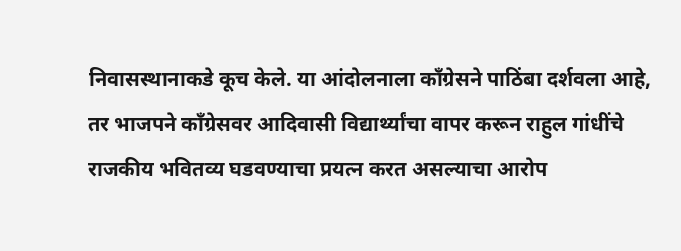निवासस्थानाकडे कूच केले. या आंदोलनाला काँग्रेसने पाठिंबा दर्शवला आहे, तर भाजपने काँग्रेसवर आदिवासी विद्यार्थ्यांचा वापर करून राहुल गांधींचे राजकीय भवितव्य घडवण्याचा प्रयत्न करत असल्याचा आरोप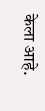केला आहे.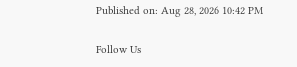Published on: Aug 28, 2026 10:42 PM

Follow Us